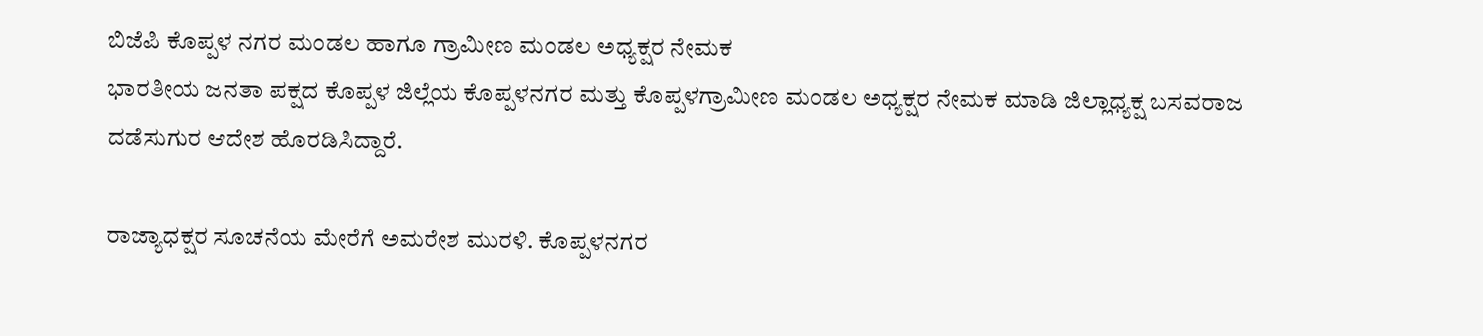ಬಿಜೆಪಿ ಕೊಪ್ಪಳ ನಗರ ಮಂಡಲ ಹಾಗೂ ಗ್ರಾಮೀಣ ಮಂಡಲ ಅಧ್ಯಕ್ಷರ ನೇಮಕ
ಭಾರತೀಯ ಜನತಾ ಪಕ್ಷದ ಕೊಪ್ಪಳ ಜಿಲ್ಲೆಯ ಕೊಪ್ಪಳನಗರ ಮತ್ತು ಕೊಪ್ಪಳಗ್ರಾಮೀಣ ಮಂಡಲ ಅಧ್ಯಕ್ಷರ ನೇಮಕ ಮಾಡಿ ಜಿಲ್ಲಾಧ್ಯಕ್ಷ ಬಸವರಾಜ ದಡೆಸುಗುರ ಆದೇಶ ಹೊರಡಿಸಿದ್ದಾರೆ.

ರಾಜ್ಯಾಧಕ್ಷರ ಸೂಚನೆಯ ಮೇರೆಗೆ ಅಮರೇಶ ಮುರಳಿ. ಕೊಪ್ಪಳನಗರ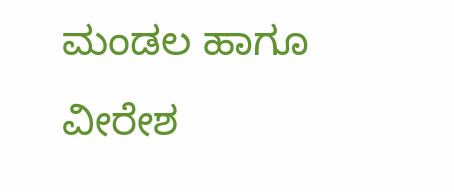ಮಂಡಲ ಹಾಗೂ ವೀರೇಶ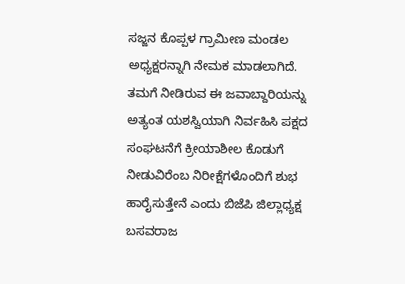ಸಜ್ಜನ ಕೊಪ್ಪಳ ಗ್ರಾಮೀಣ ಮಂಡಲ ಅಧ್ಯಕ್ಷರನ್ನಾಗಿ ನೇಮಕ ಮಾಡಲಾಗಿದೆ.
ತಮಗೆ ನೀಡಿರುವ ಈ ಜವಾಬ್ದಾರಿಯನ್ನು ಅತ್ಯಂತ ಯಶಸ್ವಿಯಾಗಿ ನಿರ್ವಹಿಸಿ ಪಕ್ಷದ ಸಂಘಟನೆಗೆ ಕ್ರೀಯಾಶೀಲ ಕೊಡುಗೆ ನೀಡುವಿರೆಂಬ ನಿರೀಕ್ಷೆಗಳೊಂದಿಗೆ ಶುಭ ಹಾರೈಸುತ್ತೇನೆ ಎಂದು ಬಿಜೆಪಿ ಜಿಲ್ಲಾಧ್ಯಕ್ಷ ಬಸವರಾಜ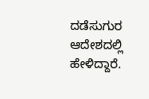ದಡೆಸುಗುರ ಆದೇಶದಲ್ಲಿ ಹೇಳಿದ್ದಾರೆ.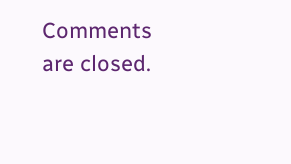Comments are closed.